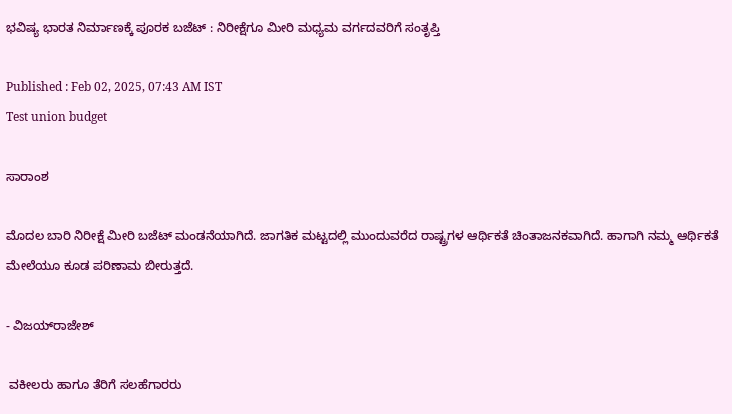ಭವಿಷ್ಯ ಭಾರತ ನಿರ್ಮಾಣಕ್ಕೆ ಪೂರಕ ಬಜೆಟ್‌ : ನಿರೀಕ್ಷೆಗೂ ಮೀರಿ ಮಧ್ಯಮ ವರ್ಗದವರಿಗೆ ಸಂತೃಪ್ತಿ

Published : Feb 02, 2025, 07:43 AM IST
Test union budget

ಸಾರಾಂಶ

ಮೊದಲ ಬಾರಿ ನಿರೀಕ್ಷೆ ಮೀರಿ ಬಜೆಟ್‌ ಮಂಡನೆಯಾಗಿದೆ. ಜಾಗತಿಕ ಮಟ್ಟದಲ್ಲಿ ಮುಂದುವರೆದ ರಾಷ್ಟ್ರಗಳ ಆರ್ಥಿಕತೆ ಚಿಂತಾಜನಕವಾಗಿದೆ. ಹಾಗಾಗಿ ನಮ್ಮ ಆರ್ಥಿಕತೆ ಮೇಲೆಯೂ ಕೂಡ ಪರಿಣಾಮ ಬೀರುತ್ತದೆ.

- ವಿಜಯ್‌ರಾಜೇಶ್‌

 ವಕೀಲರು ಹಾಗೂ ತೆರಿಗೆ ಸಲಹೆಗಾರರು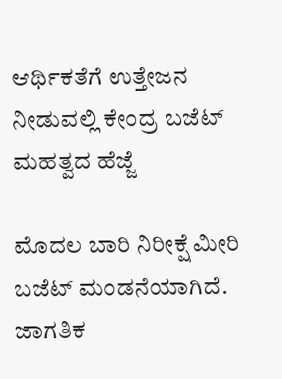ಆರ್ಥಿಕತೆಗೆ ಉತ್ತೇಜನ ನೀಡುವಲ್ಲಿ ಕೇಂದ್ರ ಬಜೆಟ್‌ ಮಹತ್ವದ ಹೆಜ್ಜೆ

ಮೊದಲ ಬಾರಿ ನಿರೀಕ್ಷೆ ಮೀರಿ ಬಜೆಟ್‌ ಮಂಡನೆಯಾಗಿದೆ. ಜಾಗತಿಕ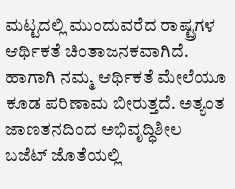ಮಟ್ಟದಲ್ಲಿ ಮುಂದುವರೆದ ರಾಷ್ಟ್ರಗಳ ಆರ್ಥಿಕತೆ ಚಿಂತಾಜನಕವಾಗಿದೆ. ಹಾಗಾಗಿ ನಮ್ಮ ಆರ್ಥಿಕತೆ ಮೇಲೆಯೂ ಕೂಡ ಪರಿಣಾಮ ಬೀರುತ್ತದೆ. ಅತ್ಯಂತ ಜಾಣತನದಿಂದ ಅಭಿವೃದ್ಧಿಶೀಲ ಬಜೆಟ್‌ ಜೊತೆಯಲ್ಲಿ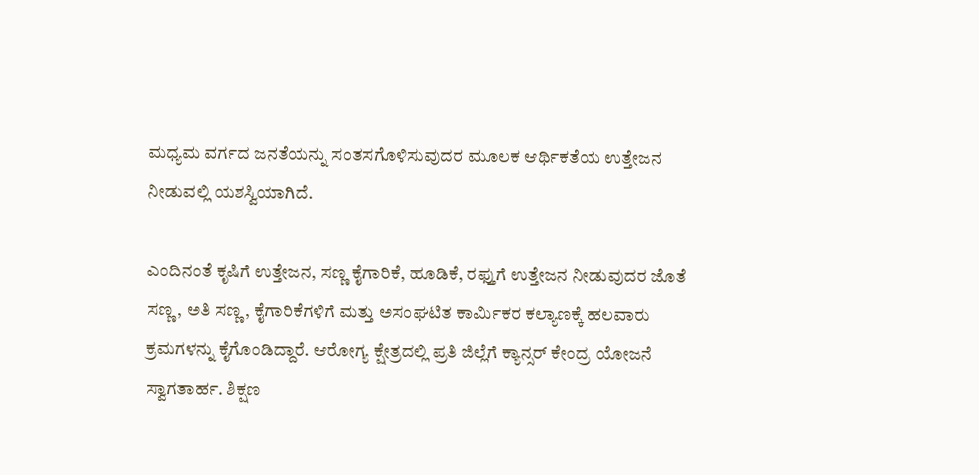ಮಧ್ಯಮ ವರ್ಗದ ಜನತೆಯನ್ನು ಸಂತಸಗೊಳಿಸುವುದರ ಮೂಲಕ ಆರ್ಥಿಕತೆಯ ಉತ್ತೇಜನ ನೀಡುವಲ್ಲಿ ಯಶಸ್ವಿಯಾಗಿದೆ.

ಎಂದಿನಂತೆ ಕೃಷಿಗೆ ಉತ್ತೇಜನ, ಸಣ್ಣ ಕೈಗಾರಿಕೆ, ಹೂಡಿಕೆ, ರಫ್ತುಗೆ ಉತ್ತೇಜನ ನೀಡುವುದರ ಜೊತೆ ಸಣ್ಣ, ಅತಿ ಸಣ್ಣ, ಕೈಗಾರಿಕೆಗಳಿಗೆ ಮತ್ತು ಅಸಂಘಟಿತ ಕಾರ್ಮಿಕರ ಕಲ್ಯಾಣಕ್ಕೆ ಹಲವಾರು ಕ್ರಮಗಳನ್ನು ಕೈಗೊಂಡಿದ್ದಾರೆ. ಆರೋಗ್ಯ ಕ್ಷೇತ್ರದಲ್ಲಿ ಪ್ರತಿ ಜಿಲ್ಲೆಗೆ ಕ್ಯಾನ್ಸರ್‌ ಕೇಂದ್ರ ಯೋಜನೆ ಸ್ವಾಗತಾರ್ಹ. ಶಿಕ್ಷಣ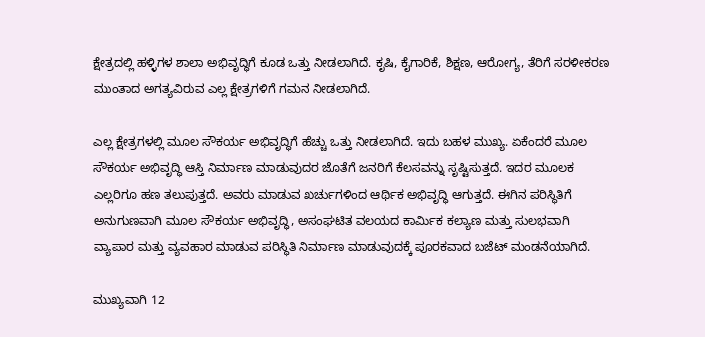ಕ್ಷೇತ್ರದಲ್ಲಿ ಹಳ್ಳಿಗಳ ಶಾಲಾ ಅಭಿವೃದ್ಧಿಗೆ ಕೂಡ ಒತ್ತು ನೀಡಲಾಗಿದೆ. ಕೃಷಿ, ಕೈಗಾರಿಕೆ, ಶಿಕ್ಷಣ, ಆರೋಗ್ಯ, ತೆರಿಗೆ ಸರಳೀಕರಣ ಮುಂತಾದ ಅಗತ್ಯವಿರುವ ಎಲ್ಲ ಕ್ಷೇತ್ರಗಳಿಗೆ ಗಮನ ನೀಡಲಾಗಿದೆ.

ಎಲ್ಲ ಕ್ಷೇತ್ರಗಳಲ್ಲಿ ಮೂಲ ಸೌಕರ್ಯ ಅಭಿವೃದ್ಧಿಗೆ ಹೆಚ್ಚು ಒತ್ತು ನೀಡಲಾಗಿದೆ. ಇದು ಬಹಳ ಮುಖ್ಯ. ಏಕೆಂದರೆ ಮೂಲ ಸೌಕರ್ಯ ಅಭಿವೃದ್ಧಿ ಆಸ್ತಿ ನಿರ್ಮಾಣ ಮಾಡುವುದರ ಜೊತೆಗೆ ಜನರಿಗೆ ಕೆಲಸವನ್ನು ಸೃಷ್ಟಿಸುತ್ತದೆ. ಇದರ ಮೂಲಕ ಎಲ್ಲರಿಗೂ ಹಣ ತಲುಪುತ್ತದೆ. ಅವರು ಮಾಡುವ ಖರ್ಚುಗಳಿಂದ ಆರ್ಥಿಕ ಅಭಿವೃದ್ಧಿ ಆಗುತ್ತದೆ. ಈಗಿನ ಪರಿಸ್ಥಿತಿಗೆ ಅನುಗುಣವಾಗಿ ಮೂಲ ಸೌಕರ್ಯ ಅಭಿವೃದ್ಧಿ, ಅಸಂಘಟಿತ ವಲಯದ ಕಾರ್ಮಿಕ ಕಲ್ಯಾಣ ಮತ್ತು ಸುಲಭವಾಗಿ ವ್ಯಾಪಾರ ಮತ್ತು ವ್ಯವಹಾರ ಮಾಡುವ ಪರಿಸ್ಥಿತಿ ನಿರ್ಮಾಣ ಮಾಡುವುದಕ್ಕೆ ಪೂರಕವಾದ ಬಜೆಟ್‌ ಮಂಡನೆಯಾಗಿದೆ.

ಮುಖ್ಯವಾಗಿ 12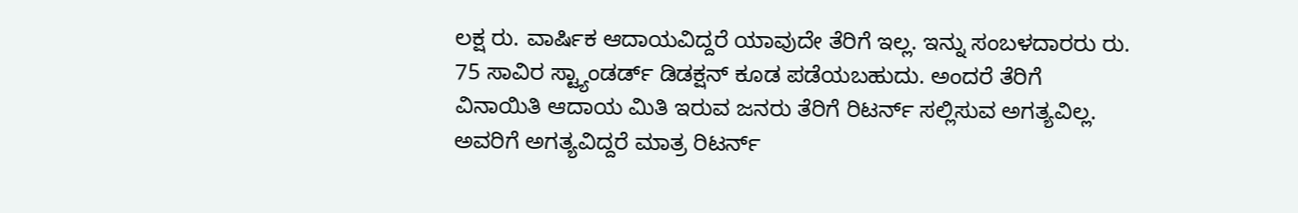ಲಕ್ಷ ರು. ವಾರ್ಷಿಕ ಆದಾಯವಿದ್ದರೆ ಯಾವುದೇ ತೆರಿಗೆ ಇಲ್ಲ. ಇನ್ನು ಸಂಬಳದಾರರು ರು. 75 ಸಾವಿರ ಸ್ಟ್ಯಾಂಡರ್ಡ್‌ ಡಿಡಕ್ಷನ್ ಕೂಡ ಪಡೆಯಬಹುದು. ಅಂದರೆ ತೆರಿಗೆ ವಿನಾಯಿತಿ ಆದಾಯ ಮಿತಿ ಇರುವ ಜನರು ತೆರಿಗೆ ರಿಟರ್ನ್‌ ಸಲ್ಲಿಸುವ ಅಗತ್ಯವಿಲ್ಲ. ಅವರಿಗೆ ಅಗತ್ಯವಿದ್ದರೆ ಮಾತ್ರ ರಿಟರ್ನ್‌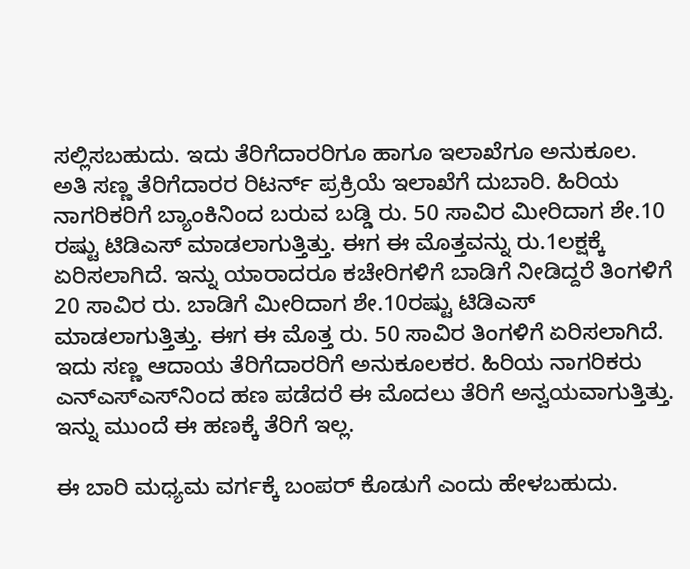ಸಲ್ಲಿಸಬಹುದು. ಇದು ತೆರಿಗೆದಾರರಿಗೂ ಹಾಗೂ ಇಲಾಖೆಗೂ ಅನುಕೂಲ. ಅತಿ ಸಣ್ಣ ತೆರಿಗೆದಾರರ ರಿಟರ್ನ್‌ ಪ್ರಕ್ರಿಯೆ ಇಲಾಖೆಗೆ ದುಬಾರಿ. ಹಿರಿಯ ನಾಗರಿಕರಿಗೆ ಬ್ಯಾಂಕಿನಿಂದ ಬರುವ ಬಡ್ಡಿ ರು. 50 ಸಾವಿರ ಮೀರಿದಾಗ ಶೇ.10 ರಷ್ಟು ಟಿಡಿಎಸ್‌ ಮಾಡಲಾಗುತ್ತಿತ್ತು. ಈಗ ಈ ಮೊತ್ತವನ್ನು ರು.1ಲಕ್ಷಕ್ಕೆ ಏರಿಸಲಾಗಿದೆ. ಇನ್ನು ಯಾರಾದರೂ ಕಚೇರಿಗಳಿಗೆ ಬಾಡಿಗೆ ನೀಡಿದ್ದರೆ ತಿಂಗಳಿಗೆ 20 ಸಾವಿರ ರು. ಬಾಡಿಗೆ ಮೀರಿದಾಗ ಶೇ.10ರಷ್ಟು ಟಿಡಿಎಸ್‌ ಮಾಡಲಾಗುತ್ತಿತ್ತು. ಈಗ ಈ ಮೊತ್ತ ರು. 50 ಸಾವಿರ ತಿಂಗಳಿಗೆ ಏರಿಸಲಾಗಿದೆ. ಇದು ಸಣ್ಣ ಆದಾಯ ತೆರಿಗೆದಾರರಿಗೆ ಅನುಕೂಲಕರ. ಹಿರಿಯ ನಾಗರಿಕರು ಎನ್‌ಎಸ್ಎಸ್‌ನಿಂದ ಹಣ ಪಡೆದರೆ ಈ ಮೊದಲು ತೆರಿಗೆ ಅನ್ವಯವಾಗುತ್ತಿತ್ತು. ಇನ್ನು ಮುಂದೆ ಈ ಹಣಕ್ಕೆ ತೆರಿಗೆ ಇಲ್ಲ.

ಈ ಬಾರಿ ಮಧ್ಯಮ ವರ್ಗಕ್ಕೆ ಬಂಪರ್‌ ಕೊಡುಗೆ ಎಂದು ಹೇಳಬಹುದು.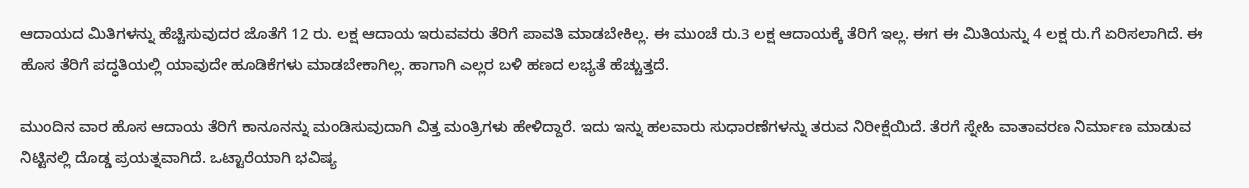ಆದಾಯದ ಮಿತಿಗಳನ್ನು ಹೆಚ್ಚಿಸುವುದರ ಜೊತೆಗೆ 12 ರು. ಲಕ್ಷ ಆದಾಯ ಇರುವವರು ತೆರಿಗೆ ಪಾವತಿ ಮಾಡಬೇಕಿಲ್ಲ. ಈ ಮುಂಚೆ ರು.3 ಲಕ್ಷ ಆದಾಯಕ್ಕೆ ತೆರಿಗೆ ಇಲ್ಲ. ಈಗ ಈ ಮಿತಿಯನ್ನು 4 ಲಕ್ಷ ರು.ಗೆ ಏರಿಸಲಾಗಿದೆ. ಈ ಹೊಸ ತೆರಿಗೆ ಪದ್ಧತಿಯಲ್ಲಿ ಯಾವುದೇ ಹೂಡಿಕೆಗಳು ಮಾಡಬೇಕಾಗಿಲ್ಲ. ಹಾಗಾಗಿ ಎಲ್ಲರ ಬಳಿ ಹಣದ ಲಭ್ಯತೆ ಹೆಚ್ಚುತ್ತದೆ.

ಮುಂದಿನ ವಾರ ಹೊಸ ಆದಾಯ ತೆರಿಗೆ ಕಾನೂನನ್ನು ಮಂಡಿಸುವುದಾಗಿ ವಿತ್ತ ಮಂತ್ರಿಗಳು ಹೇಳಿದ್ದಾರೆ. ಇದು ಇನ್ನು ಹಲವಾರು ಸುಧಾರಣೆಗಳನ್ನು ತರುವ ನಿರೀಕ್ಷೆಯಿದೆ. ತೆರಗೆ ಸ್ನೇಹಿ ವಾತಾವರಣ ನಿರ್ಮಾಣ ಮಾಡುವ ನಿಟ್ಟಿನಲ್ಲಿ ದೊಡ್ಡ ಪ್ರಯತ್ನವಾಗಿದೆ. ಒಟ್ಟಾರೆಯಾಗಿ ಭವಿಷ್ಯ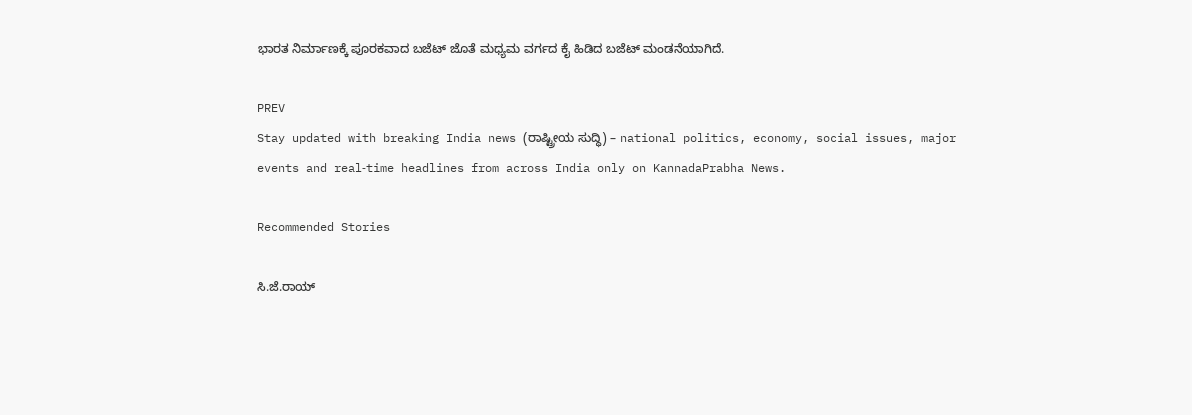ಭಾರತ ನಿರ್ಮಾಣಕ್ಕೆ ಪೂರಕವಾದ ಬಜೆಟ್‌ ಜೊತೆ ಮಧ್ಯಮ ವರ್ಗದ ಕೈ ಹಿಡಿದ ಬಜೆಟ್‌ ಮಂಡನೆಯಾಗಿದೆ.

PREV
Stay updated with breaking India news (ರಾಷ್ಟ್ರೀಯ ಸುದ್ಧಿ) – national politics, economy, social issues, major events and real‑time headlines from across India only on KannadaPrabha News.

Recommended Stories

ಸಿ.ಜೆ.ರಾಯ್‌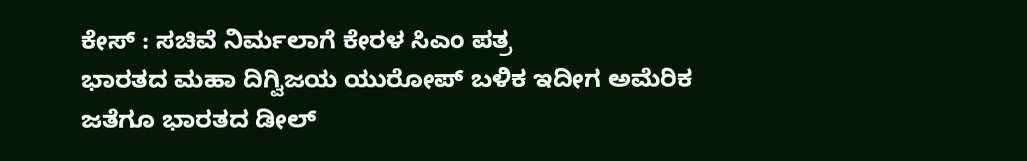ಕೇಸ್‌ : ಸಚಿವೆ ನಿರ್ಮಲಾಗೆ ಕೇರಳ ಸಿಎಂ ಪತ್ರ
ಭಾರತದ ಮಹಾ ದಿಗ್ವಿಜಯ ಯುರೋಪ್‌ ಬಳಿಕ ಇದೀಗ ಅಮೆರಿಕ ಜತೆಗೂ ಭಾರತದ ಡೀಲ್‌